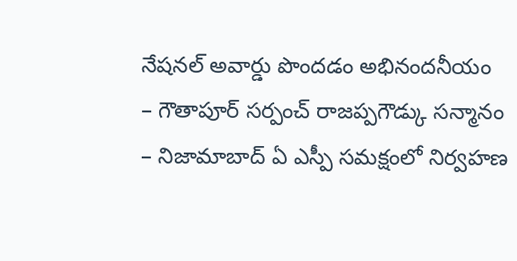నేషనల్ అవార్డు పొందడం అభినందనీయం
– గౌతాపూర్ సర్పంచ్ రాజప్పగౌడ్కు సన్మానం
– నిజామాబాద్ ఏ ఎస్పీ సమక్షంలో నిర్వహణ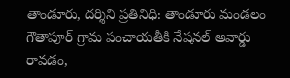తాండూరు, దర్శిని ప్రతినిధి: తాండూరు మండలం గౌతాపూర్ గ్రామ పంచాయతీకి నేషనల్ అవార్డు రావడం,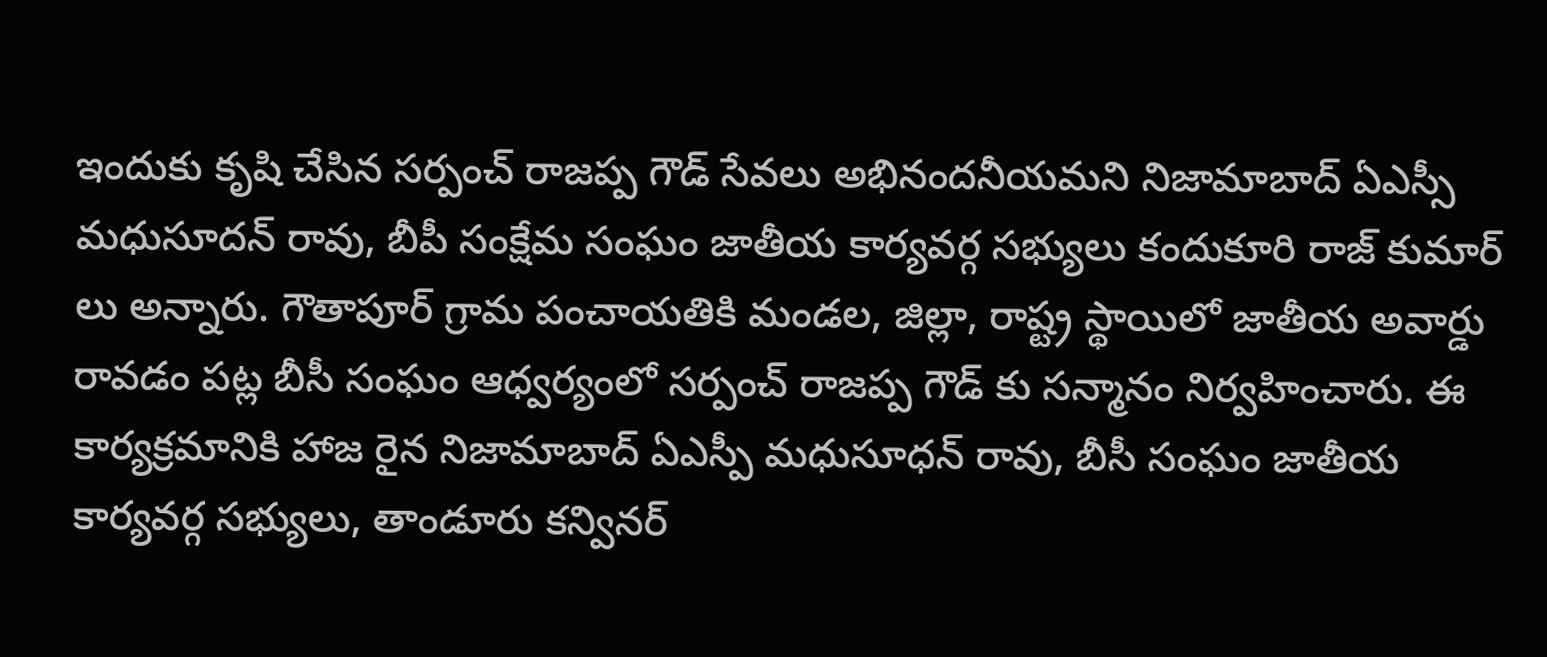ఇందుకు కృషి చేసిన సర్పంచ్ రాజప్ప గౌడ్ సేవలు అభినందనీయమని నిజామాబాద్ ఏఎస్సీ మధుసూదన్ రావు, బీపీ సంక్షేమ సంఘం జాతీయ కార్యవర్గ సభ్యులు కందుకూరి రాజ్ కుమార్ లు అన్నారు. గౌతాపూర్ గ్రామ పంచాయతికి మండల, జిల్లా, రాష్ట్ర స్థాయిలో జాతీయ అవార్డు రావడం పట్ల బీసీ సంఘం ఆధ్వర్యంలో సర్పంచ్ రాజప్ప గౌడ్ కు సన్మానం నిర్వహించారు. ఈ కార్యక్రమానికి హాజ రైన నిజామాబాద్ ఏఎస్పీ మధుసూధన్ రావు, బీసీ సంఘం జాతీయ కార్యవర్గ సభ్యులు, తాండూరు కన్వినర్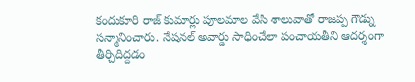కందుకూరి రాజ్ కుమార్లు పూలమాల వేసి శాలువాతో రాజప్ప గౌడ్ను సన్మానించారు. నేషనల్ అవార్డు సాధించేలా పంచాయతీని ఆదర్శంగా తీర్చిదిద్దడం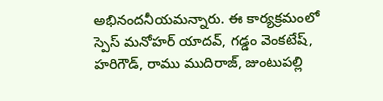అభినందనీయమన్నారు. ఈ కార్యక్రమంలో స్పెస్ మనోహర్ యాదవ్, గడ్డం వెంకటేష్, హరిగౌడ్, రాము ముదిరాజ్, జుంటుపల్లి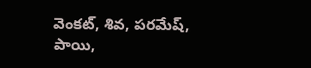వెంకట్, శివ, పరమేష్, పాయి,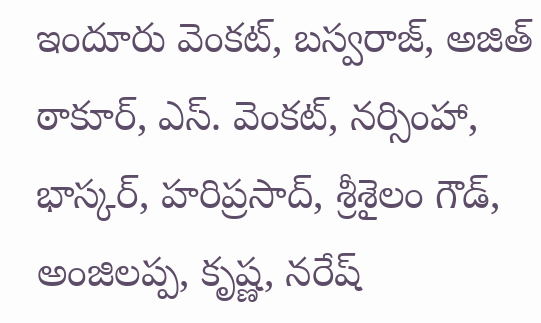ఇందూరు వెంకట్, బస్వరాజ్, అజిత్ ఠాకూర్, ఎస్. వెంకట్, నర్సింహా, భాస్కర్, హరిప్రసాద్, శ్రీశైలం గౌడ్, అంజిలప్ప, కృష్ణ, నరేష్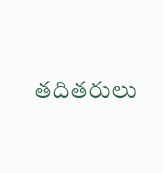తదితరులు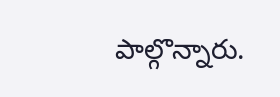పాల్గొన్నారు.